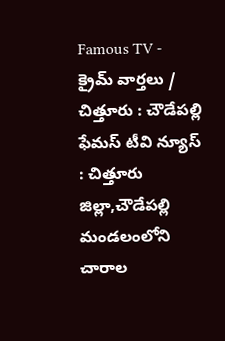Famous TV - క్రైమ్ వార్తలు / చిత్తూరు : చౌడేపల్లి ఫేమస్ టీవి న్యూస్ : చిత్తూరు జిల్లా,చౌడేపల్లి మండలంలోని చారాల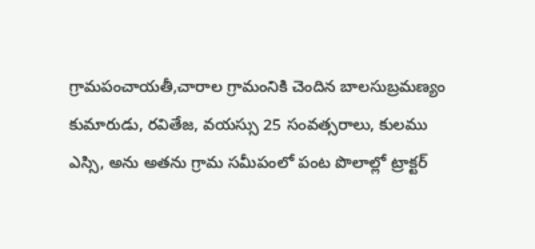గ్రామపంచాయతీ,చారాల గ్రామంనికి చెందిన బాలసుబ్రమణ్యం కుమారుడు, రవితేజ, వయస్సు 25 సంవత్సరాలు, కులము ఎస్సి, అను అతను గ్రామ సమీపంలో పంట పొలాల్లో ట్రాక్టర్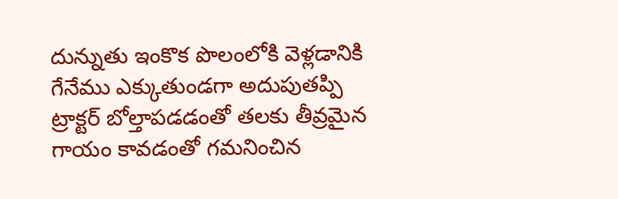దున్నుతు ఇంకొక పొలంలోకి వెళ్లడానికి గేనేము ఎక్కుతుండగా అదుపుతప్పి ట్రాక్టర్ బోల్తాపడడంతో తలకు తీవ్రమైన గాయం కావడంతో గమనించిన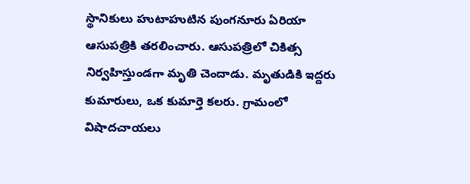స్థానికులు హుటాహుటిన పుంగనూరు ఏరియా ఆసుపత్రికి తరలించారు. ఆసుపత్రిలో చికిత్స నిర్వహిస్తుండగా మృతి చెందాడు. మృతుడికి ఇద్దరు కుమారులు, ఒక కుమార్తె కలరు. గ్రామంలో విషాదచాయలు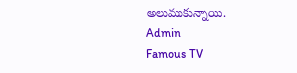అలుముకున్నాయి.
Admin
Famous TV